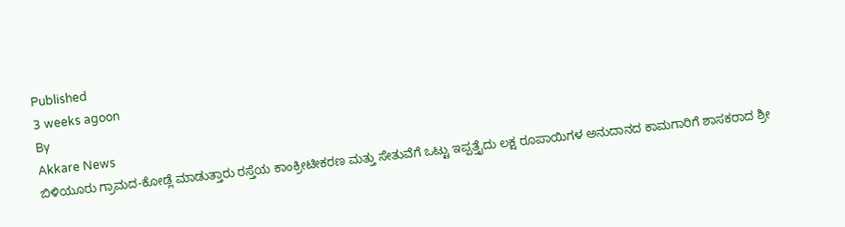Published
3 weeks agoon
By
Akkare News
ಬಿಳಿಯೂರು ಗ್ರಾಮದ-ಕೋಡ್ಲೆ ಮಾಡುತ್ತಾರು ರಸ್ತೆಯ ಕಾಂಕ್ರೀಟೀಕರಣ ಮತ್ತು ಸೇತುವೆಗೆ ಒಟ್ಟು ಇಪ್ಪತ್ತೈದು ಲಕ್ಷ ರೂಪಾಯಿಗಳ ಅನುದಾನದ ಕಾಮಗಾರಿಗೆ ಶಾಸಕರಾದ ಶ್ರೀ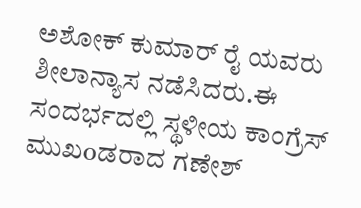ಅಶೋಕ್ ಕುಮಾರ್ ರೈ ಯವರು ಶೀಲಾನ್ಯಾಸ ನಡೆಸಿದರು.ಈ ಸಂದರ್ಭದಲ್ಲಿ ಸ್ಥಳೀಯ ಕಾಂಗ್ರೆಸ್ ಮುಖoಡರಾದ ಗಣೇಶ್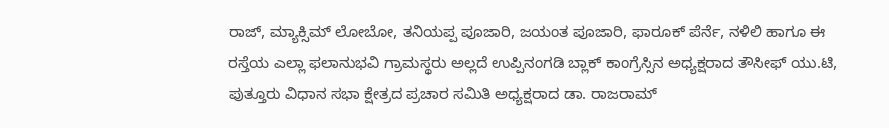ರಾಜ್, ಮ್ಯಾಕ್ಸಿಮ್ ಲೋಬೋ, ತನಿಯಪ್ಪ ಪೂಜಾರಿ, ಜಯಂತ ಪೂಜಾರಿ, ಫಾರೂಕ್ ಪೆರ್ನೆ, ನಳಿಲಿ ಹಾಗೂ ಈ ರಸ್ತೆಯ ಎಲ್ಲಾ ಫಲಾನುಭವಿ ಗ್ರಾಮಸ್ಥರು ಅಲ್ಲದೆ ಉಪ್ಪಿನಂಗಡಿ ಬ್ಲಾಕ್ ಕಾಂಗ್ರೆಸ್ಸಿನ ಅಧ್ಯಕ್ಷರಾದ ತೌಸೀಫ್ ಯು.ಟಿ, ಪುತ್ತೂರು ವಿಧಾನ ಸಭಾ ಕ್ಷೇತ್ರದ ಪ್ರಚಾರ ಸಮಿತಿ ಅಧ್ಯಕ್ಷರಾದ ಡಾ. ರಾಜರಾಮ್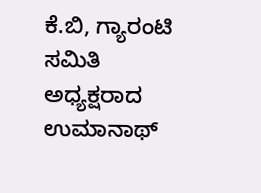ಕೆ.ಬಿ, ಗ್ಯಾರಂಟಿ ಸಮಿತಿ ಅಧ್ಯಕ್ಷರಾದ ಉಮಾನಾಥ್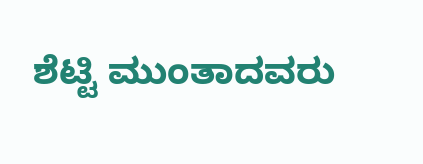ಶೆಟ್ಟಿ ಮುಂತಾದವರು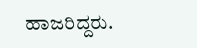ಹಾಜರಿದ್ದರು.